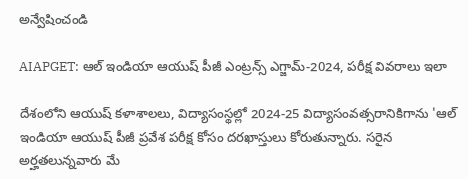అన్వేషించండి

AIAPGET: ఆల్ ఇండియా ఆయుష్ పీజీ ఎంట్రన్స్‌ ఎగ్జామ్‌-2024, పరీక్ష వివరాలు ఇలా

దేశంలోని ఆయుష్‌ కళాశాలలు, విద్యాసంస్థల్లో 2024-25 విద్యాసంవత్సరానికిగాను 'ఆల్ ఇండియా ఆయుష్ పీజీ ప్రవేశ పరీక్ష కోసం దరఖాస్తులు కోరుతున్నారు. సరైన అర్హతలున్నవారు మే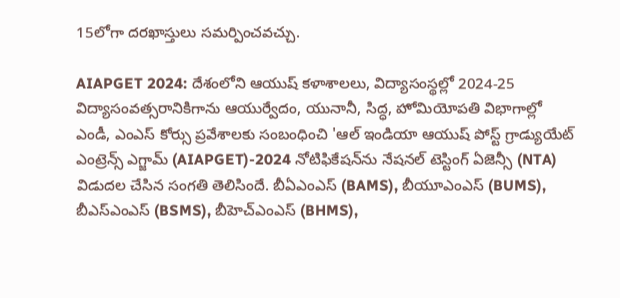15లోగా దరఖాస్తులు సమర్పించవచ్చు.

AIAPGET 2024: దేశంలోని ఆయుష్‌ కళాశాలలు, విద్యాసంస్థల్లో 2024-25 విద్యాసంవత్సరానికిగాను ఆయుర్వేదం, యునానీ, సిద్ధ, హోమియోపతి విభాగాల్లో ఎండీ, ఎంఎస్‌ కోర్సు ప్రవేశాలకు సంబంధించి 'ఆల్ ఇండియా ఆయుష్ పోస్ట్ గ్రాడ్యుయేట్ ఎంట్రెన్స్‌ ఎగ్జామ్‌ (AIAPGET)-2024 నోటిఫికేషన్‌ను నేషనల్ టెస్టింగ్ ఏజెన్సీ (NTA) విడుదల చేసిన సంగతి తెలిసిందే. బీఏఎంఎస్‌ (BAMS), బీయూఎంఎస్‌ (BUMS), బీఎస్‌ఎంఎస్‌ (BSMS), బీహెచ్‌ఎంఎస్‌ (BHMS),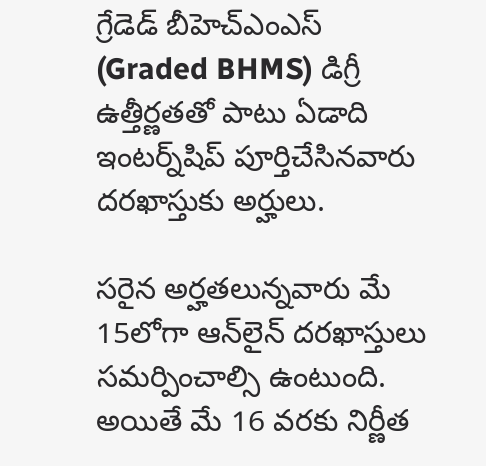గ్రేడెడ్ బీహెచ్‌ఎంఎస్‌ (Graded BHMS) డిగ్రీ ఉత్తీర్ణతతో పాటు ఏడాది ఇంటర్న్‌షిప్‌ పూర్తిచేసినవారు దరఖాస్తుకు అర్హులు.

సరైన అర్హతలున్నవారు మే 15లోగా ఆన్‌లైన్ దరఖాస్తులు సమర్పించాల్సి ఉంటుంది. అయితే మే 16 వరకు నిర్ణీత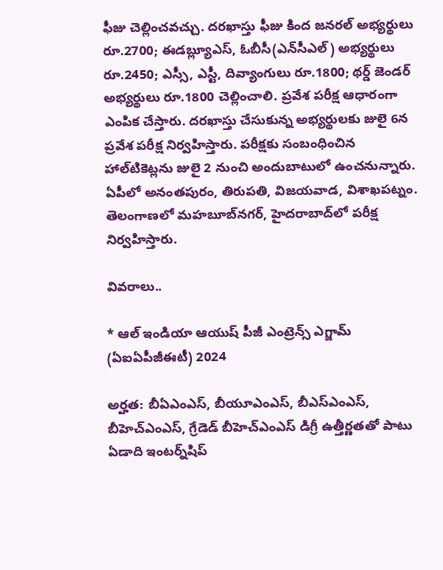ఫీజు చెల్లించవచ్చు. దరఖాస్తు ఫీజు కింద జనరల్‌ అభ్యర్థులు రూ.2700; ఈడబ్ల్యూఎస్‌, ఓబీసీ(ఎన్‌సీఎల్‌) అభ్యర్థులు రూ.2450; ఎస్సీ, ఎస్టీ, దివ్యాంగులు రూ.1800; థర్డ్ జెండర్‌ అభ్యర్థులు రూ.1800 చెల్లించాలి. ప్రవేశ పరీక్ష ఆధారంగా ఎంపిక చేస్తారు. దరఖాస్తు చేసుకున్న అభ్యర్థులకు జులై 6న ప్రవేశ పరీక్ష నిర్వహిస్తారు. పరీక్షకు సంబంధించిన హాల్‌టికెట్లను జులై 2 నుంచి అందుబాటులో ఉంచనున్నారు. ఏపీలో అనంతపురం, తిరుపతి, విజయవాడ, విశాఖపట్నం. తెలంగాణలో మహబూబ్‌నగర్‌, హైదరాబాద్‌లో పరీక్ష నిర్వహిస్తారు.

వివరాలు..

* ఆల్ ఇండియా ఆయుష్ పీజీ ఎంట్రెన్స్‌ ఎగ్జామ్‌ (ఏఐఏపీజీఈటీ) 2024

అర్హత: బీఏఎంఎస్‌, బీయూఎంఎస్‌, బీఎస్‌ఎంఎస్‌, బీహెచ్‌ఎంఎస్‌, గ్రేడెడ్ బీహెచ్‌ఎంఎస్‌ డిగ్రీ ఉత్తీర్ణతతో పాటు ఏడాది ఇంటర్న్‌షిప్‌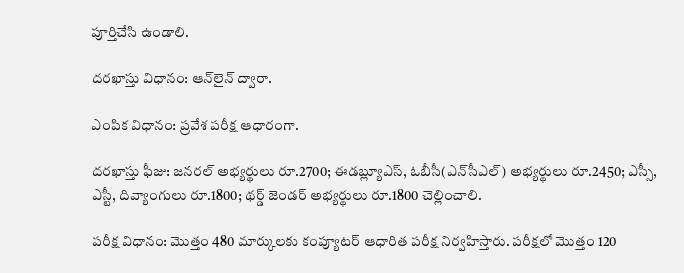పూర్తిచేసి ఉండాలి.

దరఖాస్తు విధానం: ఆన్‌లైన్ ద్వారా.

ఎంపిక విధానం: ప్రవేశ పరీక్ష ఆధారంగా.

దరఖాస్తు ఫీజు: జనరల్‌ అభ్యర్థులు రూ.2700; ఈడబ్ల్యూఎస్‌, ఓబీసీ(ఎన్‌సీఎల్‌) అభ్యర్థులు రూ.2450; ఎస్సీ, ఎస్టీ, దివ్యాంగులు రూ.1800; థర్డ్ జెండర్‌ అభ్యర్థులు రూ.1800 చెల్లించాలి.

పరీక్ష విధానం: మొత్తం 480 మార్కులకు కంప్యూటర్‌ ఆధారిత పరీక్ష నిర్వహిస్తారు. పరీక్షలో మొత్తం 120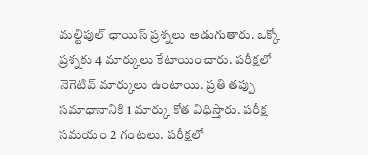మల్టిపుల్‌ ఛాయిస్‌ ప్రశ్నలు అడుగుతారు. ఒక్కో ప్రశ్నకు 4 మార్కులు కేటాయించారు. పరీక్షలో నెగెటివ్ మార్కులు ఉంటాయి. ప్రతి తప్పు సమాధానానికి 1 మార్కు కోత విధిస్తారు. పరీక్ష సమయం 2 గంటలు. పరీక్షలో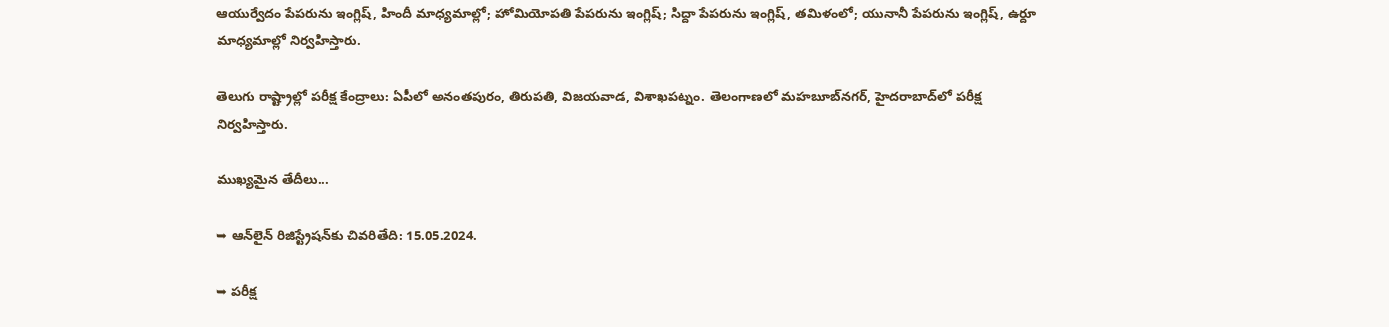ఆయుర్వేదం పేపరును ఇంగ్లిష్, హిందీ మాధ్యమాల్లో; హోమియోపతి పేపరును ఇంగ్లిష్; సిద్దా పేపరును ఇంగ్లిష్, తమిళంలో; యునానీ పేపరును ఇంగ్లిష్, ఉర్దూ మాధ్యమాల్లో నిర్వహిస్తారు.

తెలుగు రాష్ట్రాల్లో పరీక్ష కేంద్రాలు: ఏపీలో అనంతపురం, తిరుపతి, విజయవాడ, విశాఖపట్నం. తెలంగాణలో మహబూబ్‌నగర్‌, హైదరాబాద్‌లో పరీక్ష నిర్వహిస్తారు.

ముఖ్యమైన తేదీలు...

➥ ఆన్‌లైన్ రిజిస్ట్రేషన్‌కు చివరితేది: 15.05.2024.

➥ పరీక్ష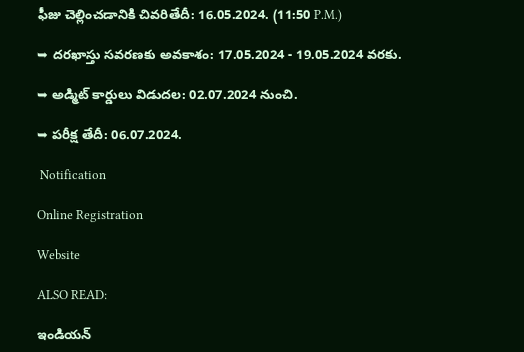ఫీజు చెల్లించడానికి చివరితేదీ: 16.05.2024. (11:50 P.M.)

➥ దరఖాస్తు సవరణకు అవకాశం: 17.05.2024 - 19.05.2024 వరకు.

➥ అడ్మిట్ కార్డులు విడుదల: 02.07.2024 నుంచి.

➥ పరీక్ష తేదీ: 06.07.2024.

 Notification

Online Registration

Website

ALSO READ:

ఇండియన్‌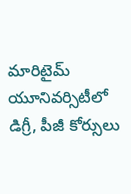మారిటైమ్‌ యూనివర్సిటీలో డిగ్రీ, పీజీ కోర్సులు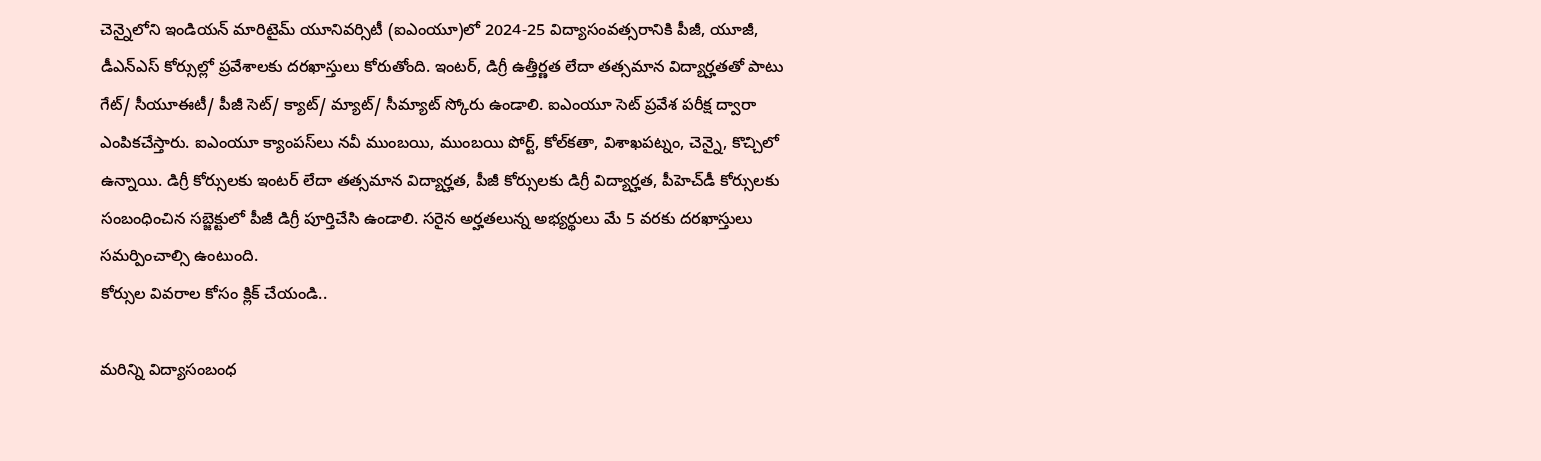చెన్నైలోని ఇండియన్‌ మారిటైమ్‌ యూనివర్సిటీ (ఐఎంయూ)లో 2024-25 విద్యాసంవత్సరానికి పీజీ, యూజీ, డీఎన్‌ఎస్‌ కోర్సుల్లో ప్రవేశాలకు దరఖాస్తులు కోరుతోంది. ఇంటర్, డిగ్రీ ఉత్తీర్ణత లేదా తత్సమాన విద్యార్హతతో పాటు గేట్‌/ సీయూఈటీ/ పీజీ సెట్‌/ క్యాట్‌/ మ్యాట్‌/ సీమ్యాట్‌ స్కోరు ఉండాలి. ఐఎంయూ సెట్‌ ప్రవేశ పరీక్ష ద్వారా ఎంపికచేస్తారు. ఐఎంయూ క్యాంపస్‌లు నవీ ముంబయి, ముంబయి పోర్ట్, కోల్‌కతా, విశాఖపట్నం, చెన్నై, కొచ్చిలో ఉన్నాయి. డిగ్రీ కోర్సులకు ఇంటర్ లేదా తత్సమాన విద్యార్హత, పీజీ కోర్సులకు డిగ్రీ విద్యార్హత, పీహెచ్‌డీ కోర్సులకు సంబంధించిన సబ్జెక్టులో పీజీ డిగ్రీ పూర్తిచేసి ఉండాలి. సరైన అర్హతలున్న అభ్యర్థులు మే 5 వరకు దరఖాస్తులు సమర్పించాల్సి ఉంటుంది.
కోర్సుల వివరాల కోసం క్లిక్ చేయండి..

మరిన్ని విద్యాసంబంధ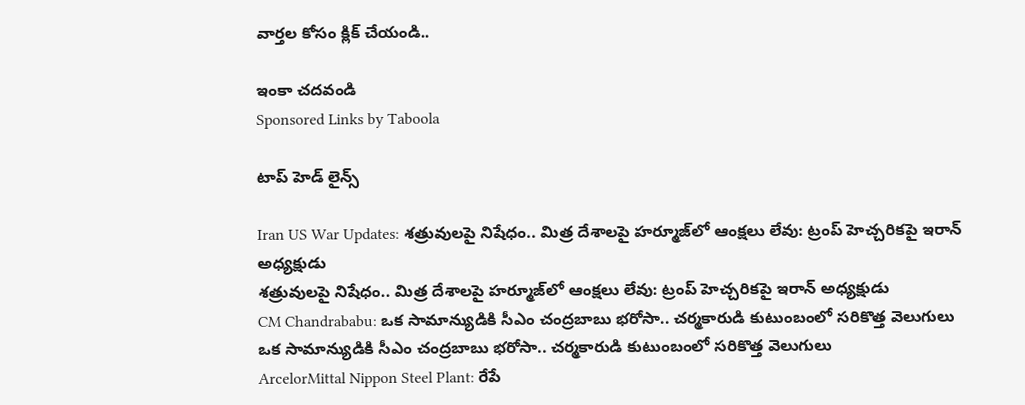వార్తల కోసం క్లిక్ చేయండి..

ఇంకా చదవండి
Sponsored Links by Taboola

టాప్ హెడ్ లైన్స్

Iran US War Updates: శత్రువులపై నిషేధం.. మిత్ర దేశాలపై హర్మూజ్‌లో ఆంక్షలు లేవు: ట్రంప్ హెచ్చరికపై ఇరాన్ అధ్యక్షుడు
శత్రువులపై నిషేధం.. మిత్ర దేశాలపై హర్మూజ్‌లో ఆంక్షలు లేవు: ట్రంప్ హెచ్చరికపై ఇరాన్ అధ్యక్షుడు
CM Chandrababu: ఒక సామాన్యుడికి సీఎం చంద్రబాబు భరోసా.. చర్మకారుడి కుటుంబంలో సరికొత్త వెలుగులు
ఒక సామాన్యుడికి సీఎం చంద్రబాబు భరోసా.. చర్మకారుడి కుటుంబంలో సరికొత్త వెలుగులు
ArcelorMittal Nippon Steel Plant: రేపే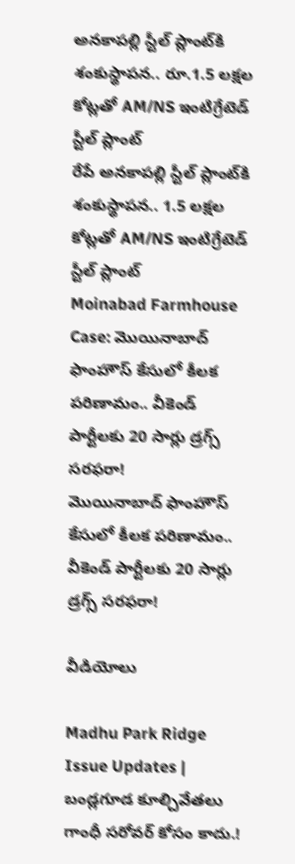అనకాపల్లి స్టీల్ ప్లాంట్‌కి శంకుస్థాపన.. రూ.1.5 లక్షల కోట్లతో AM/NS ఇంటిగ్రేటెడ్ స్టీల్ ప్లాంట్
రేపే అనకాపల్లి స్టీల్ ప్లాంట్‌కి శంకుస్థాపన.. 1.5 లక్షల కోట్లతో AM/NS ఇంటిగ్రేటెడ్ స్టీల్ ప్లాంట్
Moinabad Farmhouse Case: మొయినాబాద్ ఫాంహౌస్ కేసులో కీలక పరిణామం.. వీకెండ్ పార్టీలకు 20 సార్లు డ్రగ్స్ సరఫరా!
మొయినాబాద్ ఫాంహౌస్ కేసులో కీలక పరిణామం.. వీకెండ్ పార్టీలకు 20 సార్లు డ్రగ్స్ సరఫరా!

వీడియోలు

Madhu Park Ridge Issue Updates | బండ్లగూడ కూల్చివేతలు గాంధీ సరోవర్ కోసం కాదు.!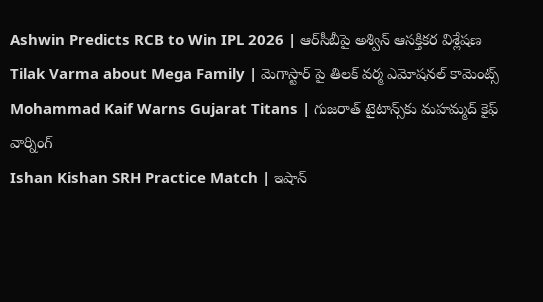Ashwin Predicts RCB to Win IPL 2026 | ఆర్‌సీబీపై అశ్విన్ ఆసక్తికర విశ్లేషణ
Tilak Varma about Mega Family | మెగాస్టార్ పై తిలక్ వర్మ ఎమోషనల్ కామెంట్స్
Mohammad Kaif Warns Gujarat Titans | గుజరాత్ టైటాన్స్‌కు మహమ్మద్ కైఫ్ వార్నింగ్
Ishan Kishan SRH Practice Match | ఇషాన్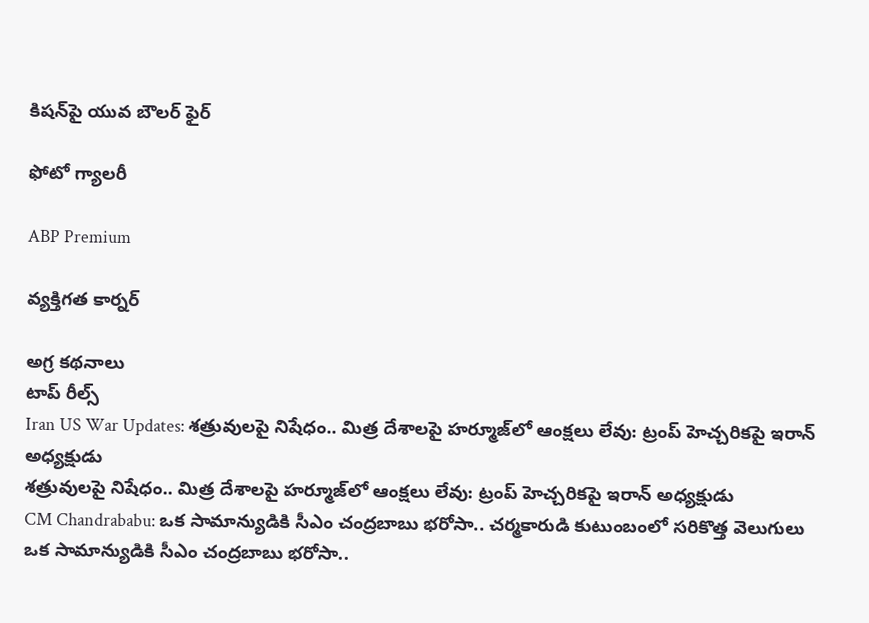కిషన్‌పై యువ బౌలర్ ఫైర్

ఫోటో గ్యాలరీ

ABP Premium

వ్యక్తిగత కార్నర్

అగ్ర కథనాలు
టాప్ రీల్స్
Iran US War Updates: శత్రువులపై నిషేధం.. మిత్ర దేశాలపై హర్మూజ్‌లో ఆంక్షలు లేవు: ట్రంప్ హెచ్చరికపై ఇరాన్ అధ్యక్షుడు
శత్రువులపై నిషేధం.. మిత్ర దేశాలపై హర్మూజ్‌లో ఆంక్షలు లేవు: ట్రంప్ హెచ్చరికపై ఇరాన్ అధ్యక్షుడు
CM Chandrababu: ఒక సామాన్యుడికి సీఎం చంద్రబాబు భరోసా.. చర్మకారుడి కుటుంబంలో సరికొత్త వెలుగులు
ఒక సామాన్యుడికి సీఎం చంద్రబాబు భరోసా..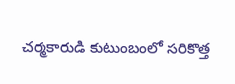చర్మకారుడి కుటుంబంలో సరికొత్త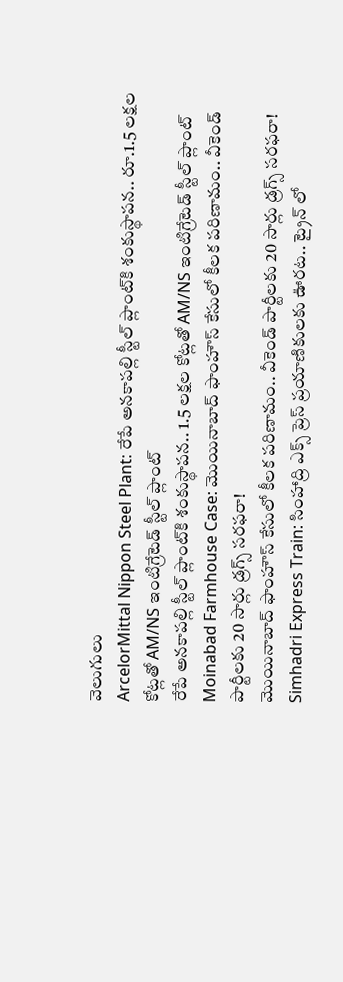వెలుగులు
ArcelorMittal Nippon Steel Plant: రేపే అనకాపల్లి స్టీల్ ప్లాంట్‌కి శంకుస్థాపన.. రూ.1.5 లక్షల కోట్లతో AM/NS ఇంటిగ్రేటెడ్ స్టీల్ ప్లాంట్
రేపే అనకాపల్లి స్టీల్ ప్లాంట్‌కి శంకుస్థాపన.. 1.5 లక్షల కోట్లతో AM/NS ఇంటిగ్రేటెడ్ స్టీల్ ప్లాంట్
Moinabad Farmhouse Case: మొయినాబాద్ ఫాంహౌస్ కేసులో కీలక పరిణామం.. వీకెండ్ పార్టీలకు 20 సార్లు డ్రగ్స్ సరఫరా!
మొయినాబాద్ ఫాంహౌస్ కేసులో కీలక పరిణామం.. వీకెండ్ పార్టీలకు 20 సార్లు డ్రగ్స్ సరఫరా!
Simhadri Express Train: సింహాద్రి ఎక్స్ ప్రెస్ ప్రయాణికులకు ఊరట.. ట్రైన్ లో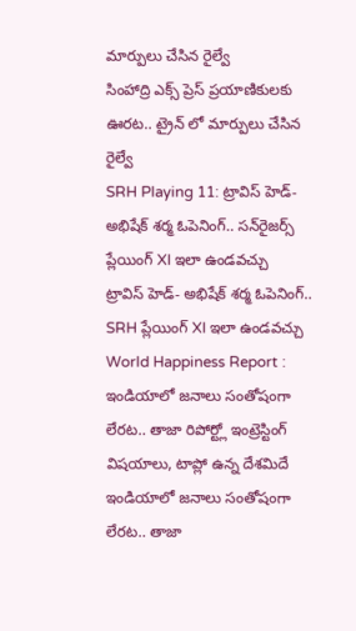మార్పులు చేసిన రైల్వే
సింహాద్రి ఎక్స్ ప్రెస్ ప్రయాణికులకు ఊరట.. ట్రైన్ లో మార్పులు చేసిన రైల్వే
SRH Playing 11: ట్రావిస్ హెడ్- అభిషేక్ శర్మ ఓపెనింగ్.. సన్‌రైజర్స్ ప్లేయింగ్ XI ఇలా ఉండవచ్చు
ట్రావిస్ హెడ్- అభిషేక్ శర్మ ఓపెనింగ్.. SRH ప్లేయింగ్ XI ఇలా ఉండవచ్చు
World Happiness Report : ఇండియాలో జనాలు సంతోషంగా లేరట.. తాజా రిపోర్ట్లో ఇంట్రెస్టింగ్ విషయాలు, టాప్లో ఉన్న దేశమిదే
ఇండియాలో జనాలు సంతోషంగా లేరట.. తాజా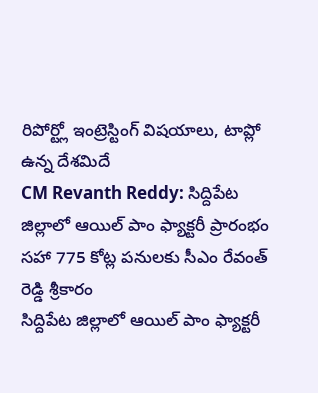రిపోర్ట్లో ఇంట్రెస్టింగ్ విషయాలు, టాప్లో ఉన్న దేశమిదే
CM Revanth Reddy: సిద్దిపేట జిల్లాలో ఆయిల్ పాం ఫ్యాక్టరీ ప్రారంభం సహా 775 కోట్ల పనులకు సీఎం రేవంత్ రెడ్డి శ్రీకారం
సిద్దిపేట జిల్లాలో ఆయిల్ పాం ఫ్యాక్టరీ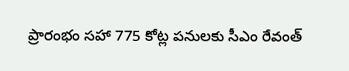ప్రారంభం సహా 775 కోట్ల పనులకు సీఎం రేవంత్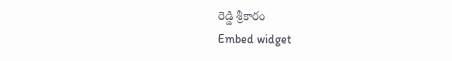రెడ్డి శ్రీకారం
Embed widget